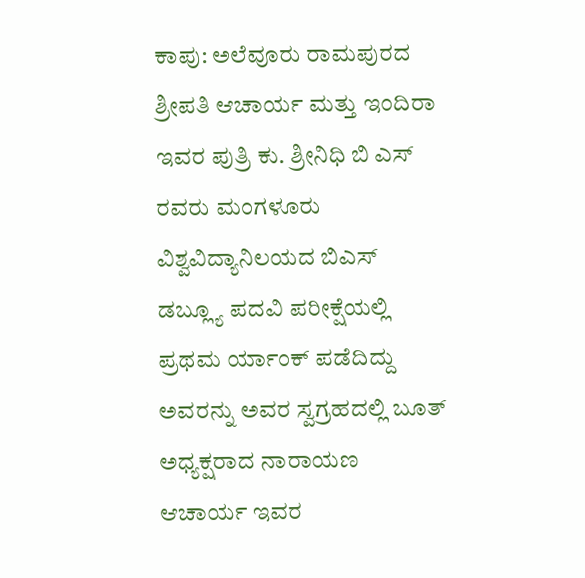ಕಾಪು: ಅಲೆವೂರು ರಾಮಪುರದ ಶ್ರೀಪತಿ ಆಚಾರ್ಯ ಮತ್ತು ಇಂದಿರಾ ಇವರ ಪುತ್ರಿ ಕು. ಶ್ರೀನಿಧಿ ಬಿ ಎಸ್ ರವರು ಮಂಗಳೂರು ವಿಶ್ವವಿದ್ಯಾನಿಲಯದ ಬಿಎಸ್ ಡಬ್ಲ್ಯೂ ಪದವಿ ಪರೀಕ್ಷೆಯಲ್ಲಿ ಪ್ರಥಮ ರ್ಯಾಂಕ್ ಪಡೆದಿದ್ದು ಅವರನ್ನು ಅವರ ಸ್ವಗ್ರಹದಲ್ಲಿ ಬೂತ್ ಅಧ್ಯಕ್ಷರಾದ ನಾರಾಯಣ ಆಚಾರ್ಯ ಇವರ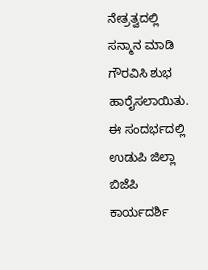ನೇತ್ರತ್ವದಲ್ಲಿ ಸನ್ಮಾನ ಮಾಡಿ ಗೌರವಿಸಿ ಶುಭ ಹಾರೈಸಲಾಯಿತು. ಈ ಸಂದರ್ಭದಲ್ಲಿ ಉಡುಪಿ ಜಿಲ್ಲಾ ಬಿಜೆಪಿ ಕಾರ್ಯದರ್ಶಿ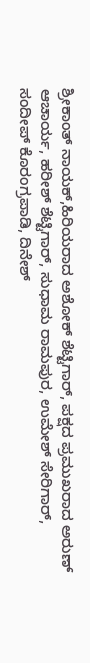ಶ್ರೀಕಾಂತ್ ನಾಯಕ್,ಹಿರಿಯರಾದ ಅಶೋಕ್ ಶೆಟ್ಟಿಗಾರ್, ಪಕ್ಷದ ಪ್ರಮುಖರಾದ ಅರುಣ್ ಆಚಾರ್ಯ, ಹರೀಶ್ ಶೆಟ್ಟಿಗಾರ್, ಸುಧಾಮ ರಾಮಪುರ, ಉಮೇಶ್ ಸೇರಿಗಾರ್, ಸಂದೀಪ್ ಕೊರಂಗ್ರಪಾಡಿ, ದಿನೇಶ್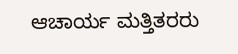ಆಚಾರ್ಯ ಮತ್ತಿತರರು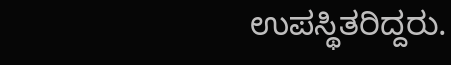ಉಪಸ್ಥಿತರಿದ್ದರು.